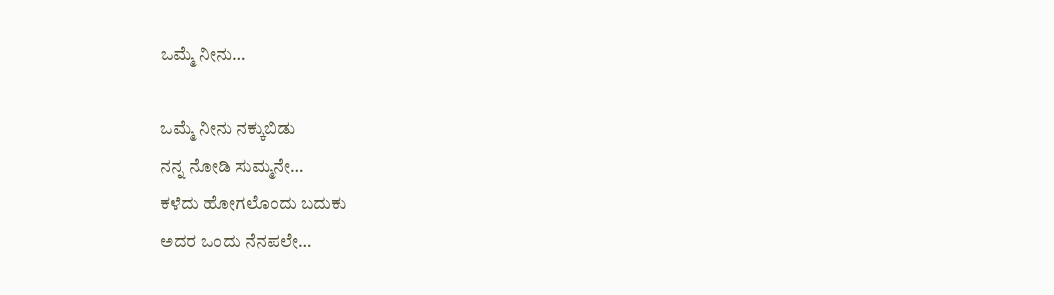ಒಮ್ಮೆ ನೀನು…

ಒಮ್ಮೆ ನೀನು ನಕ್ಕುಬಿಡು
ನನ್ನ ನೋಡಿ ಸುಮ್ಮನೇ…
ಕಳೆದು ಹೋಗಲೊಂದು ಬದುಕು
ಅದರ ಒಂದು ನೆನಪಲೇ…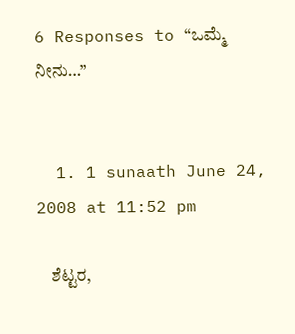6 Responses to “ಒಮ್ಮೆ ನೀನು…”


  1. 1 sunaath June 24, 2008 at 11:52 pm

    ಶೆಟ್ಟರ,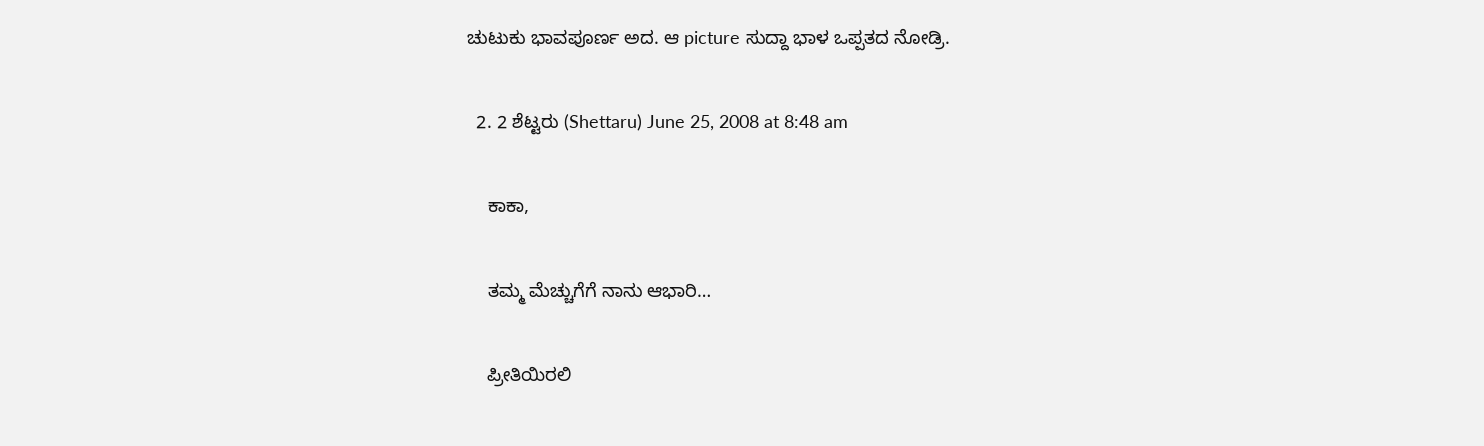ಚುಟುಕು ಭಾವಪೂರ್ಣ ಅದ. ಆ picture ಸುದ್ದಾ ಭಾಳ ಒಪ್ಪತದ ನೋಡ್ರಿ.

  2. 2 ಶೆಟ್ಟರು (Shettaru) June 25, 2008 at 8:48 am

    ಕಾಕಾ,

    ತಮ್ಮ ಮೆಚ್ಚುಗೆಗೆ ನಾನು ಆಭಾರಿ…

    ಪ್ರೀತಿಯಿರಲಿ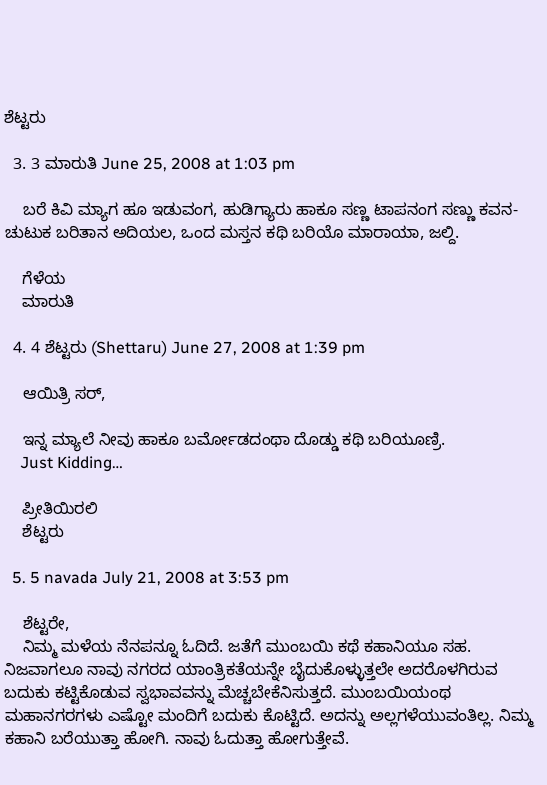ಶೆಟ್ಟರು

  3. 3 ಮಾರುತಿ June 25, 2008 at 1:03 pm

    ಬರೆ ಕಿವಿ ಮ್ಯಾಗ ಹೂ ಇಡುವಂಗ, ಹುಡಿಗ್ಯಾರು ಹಾಕೂ ಸಣ್ಣ ಟಾಪನಂಗ ಸಣ್ಣು ಕವನ-ಚುಟುಕ ಬರಿತಾನ ಅದಿಯಲ, ಒಂದ ಮಸ್ತನ ಕಥಿ ಬರಿಯೊ ಮಾರಾಯಾ, ಜಲ್ದಿ.

    ಗೆಳೆಯ
    ಮಾರುತಿ

  4. 4 ಶೆಟ್ಟರು (Shettaru) June 27, 2008 at 1:39 pm

    ಆಯಿತ್ರಿ ಸರ್,

    ಇನ್ನ ಮ್ಯಾಲೆ ನೀವು ಹಾಕೂ ಬರ್ಮೋಡದಂಥಾ ದೊಡ್ಡು ಕಥಿ ಬರಿಯೂಣ್ರಿ.
    Just Kidding…

    ಪ್ರೀತಿಯಿರಲಿ
    ಶೆಟ್ಟರು

  5. 5 navada July 21, 2008 at 3:53 pm

    ಶೆಟ್ಟರೇ,
    ನಿಮ್ಮ ಮಳೆಯ ನೆನಪನ್ನೂ ಓದಿದೆ. ಜತೆಗೆ ಮುಂಬಯಿ ಕಥೆ ಕಹಾನಿಯೂ ಸಹ. ನಿಜವಾಗಲೂ ನಾವು ನಗರದ ಯಾಂತ್ರಿಕತೆಯನ್ನೇ ಬೈದುಕೊಳ್ಳುತ್ತಲೇ ಅದರೊಳಗಿರುವ ಬದುಕು ಕಟ್ಟಿಕೊಡುವ ಸ್ವಭಾವವನ್ನು ಮೆಚ್ಚಬೇಕೆನಿಸುತ್ತದೆ. ಮುಂಬಯಿಯಂಥ ಮಹಾನಗರಗಳು ಎಷ್ಟೋ ಮಂದಿಗೆ ಬದುಕು ಕೊಟ್ಟಿದೆ. ಅದನ್ನು ಅಲ್ಲಗಳೆಯುವಂತಿಲ್ಲ. ನಿಮ್ಮ ಕಹಾನಿ ಬರೆಯುತ್ತಾ ಹೋಗಿ. ನಾವು ಓದುತ್ತಾ ಹೋಗುತ್ತೇವೆ.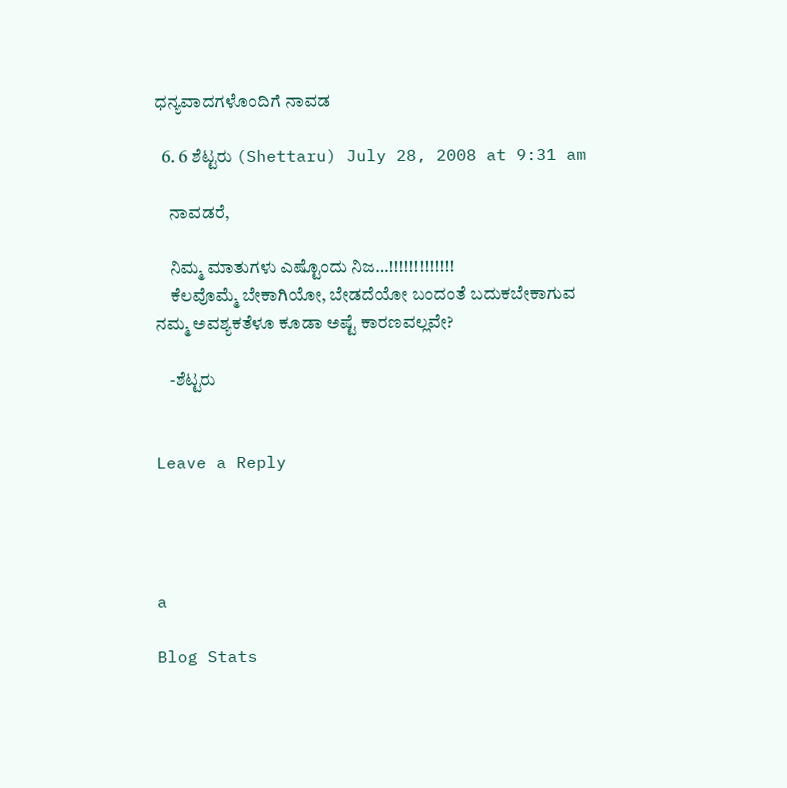ಧನ್ಯವಾದಗಳೊಂದಿಗೆ ನಾವಡ

  6. 6 ಶೆಟ್ಟರು (Shettaru) July 28, 2008 at 9:31 am

    ನಾವಡರೆ,

    ನಿಮ್ಮ ಮಾತುಗಳು ಎಷ್ಟೊಂದು ನಿಜ…!!!!!!!!!!!!!
    ಕೆಲವೊಮ್ಮೆ ಬೇಕಾಗಿಯೋ, ಬೇಡದೆಯೋ ಬಂದಂತೆ ಬದುಕಬೇಕಾಗುವ ನಮ್ಮ ಅವಶ್ಯಕತೆಳೂ ಕೂಡಾ ಅಷ್ಟೆ ಕಾರಣವಲ್ಲವೇ?

    -ಶೆಟ್ಟರು


Leave a Reply




a

Blog Stats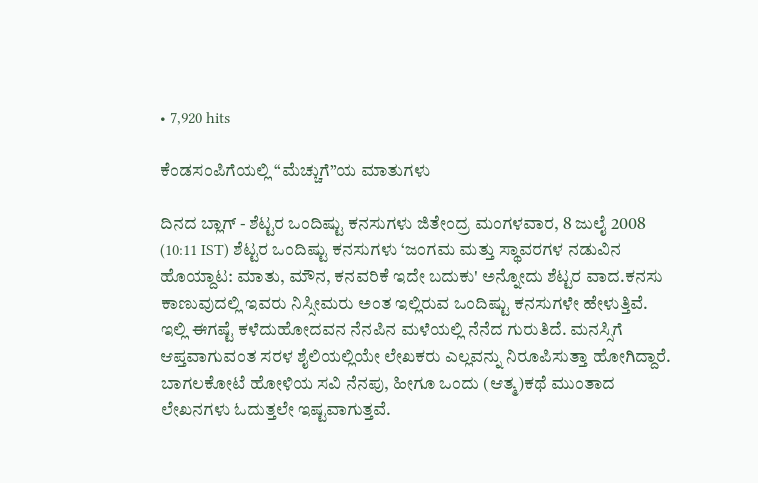• 7,920 hits

ಕೆಂಡಸಂಪಿಗೆಯಲ್ಲಿ “ಮೆಚ್ಚುಗೆ”ಯ ಮಾತುಗಳು

ದಿನದ ಬ್ಲಾಗ್ - ಶೆಟ್ಟರ ಒಂದಿಷ್ಟು ಕನಸುಗಳು ಜಿತೇಂದ್ರ ಮಂಗಳವಾರ, 8 ಜುಲೈ 2008 (10:11 IST) ಶೆಟ್ಟರ ಒಂದಿಷ್ಟು ಕನಸುಗಳು ‘ಜಂಗಮ ಮತ್ತು ಸ್ಥಾವರಗಳ ನಡುವಿನ ಹೊಯ್ದಾಟ: ಮಾತು, ಮೌನ, ಕನವರಿಕೆ ಇದೇ ಬದುಕು' ಅನ್ನೋದು ಶೆಟ್ಟರ ವಾದ.ಕನಸು ಕಾಣುವುದಲ್ಲಿ ಇವರು ನಿಸ್ಸೀಮರು ಅಂತ ಇಲ್ಲಿರುವ ಒಂದಿಷ್ಟು ಕನಸುಗಳೇ ಹೇಳುತ್ತಿವೆ. ಇಲ್ಲಿ ಈಗಷ್ಟೆ ಕಳೆದುಹೋದವನ ನೆನಪಿನ ಮಳೆಯಲ್ಲಿ ನೆನೆದ ಗುರುತಿದೆ. ಮನಸ್ಸಿಗೆ ಆಪ್ತವಾಗುವಂತ ಸರಳ ಶೈಲಿಯಲ್ಲಿಯೇ ಲೇಖಕರು ಎಲ್ಲವನ್ನು ನಿರೂಪಿಸುತ್ತಾ ಹೋಗಿದ್ದಾರೆ. ಬಾಗಲಕೋಟೆ ಹೋಳಿಯ ಸವಿ ನೆನಪು, ಹೀಗೂ ಒಂದು (ಆತ್ಮ)ಕಥೆ ಮುಂತಾದ ಲೇಖನಗಳು ಓದುತ್ತಲೇ ಇಷ್ಟವಾಗುತ್ತವೆ.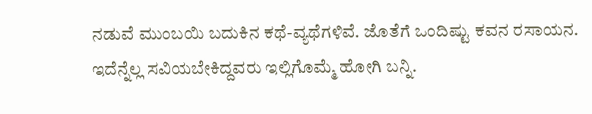ನಡುವೆ ಮುಂಬಯಿ ಬದುಕಿನ ಕಥೆ-ವ್ಯಥೆಗಳಿವೆ. ಜೊತೆಗೆ ಒಂದಿಷ್ಟು ಕವನ ರಸಾಯನ. ಇದೆನ್ನೆಲ್ಲ ಸವಿಯಬೇಕಿದ್ದವರು ಇಲ್ಲಿಗೊಮ್ಮೆ ಹೋಗಿ ಬನ್ನಿ.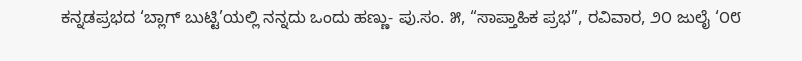ಕನ್ನಡಪ್ರಭದ ‘ಬ್ಲಾಗ್ ಬುಟ್ಟಿ’ಯಲ್ಲಿ ನನ್ನದು ಒಂದು ಹಣ್ಣು- ಪು.ಸಂ. ೫, “ಸಾಪ್ತಾಹಿಕ ಪ್ರಭ”, ರವಿವಾರ, ೨೦ ಜುಲೈ ‘೦೮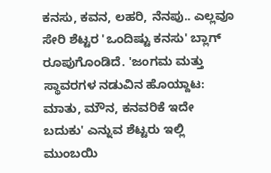ಕನಸು, ಕವನ, ಲಹರಿ, ನೆನಪು.. ಎಲ್ಲವೂ ಸೇರಿ ಶೆಟ್ಟರ 'ಒಂದಿಷ್ಟು ಕನಸು' ಬ್ಲಾಗ್ ರೂಪುಗೊಂಡಿದೆ. 'ಜಂಗಮ ಮತ್ತು ಸ್ಥಾವರಗಳ ನಡುವಿನ ಹೊಯ್ದಾಟ: ಮಾತು, ಮೌನ, ಕನವರಿಕೆ ಇದೇ ಬದುಕು' ಎನ್ನುವ ಶೆಟ್ಟರು ಇಲ್ಲಿ ಮುಂಬಯಿ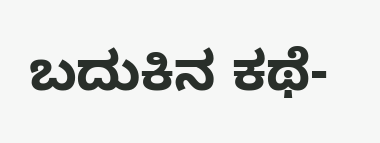ಬದುಕಿನ ಕಥೆ-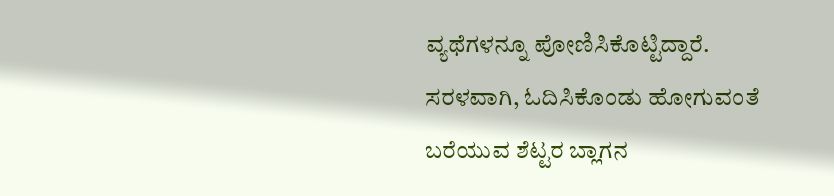ವ್ಯಥೆಗಳನ್ನೂ ಪೋಣಿಸಿಕೊಟ್ಟಿದ್ದಾರೆ. ಸರಳವಾಗಿ, ಓದಿಸಿಕೊಂಡು ಹೋಗುವಂತೆ ಬರೆಯುವ ಶೆಟ್ಟರ ಬ್ಲಾಗನ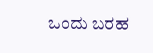ಒಂದು ಬರಹ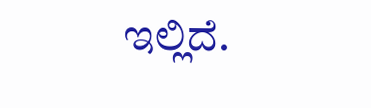ಇಲ್ಲಿದೆ.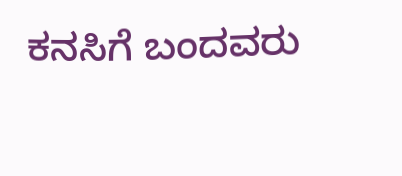ಕನಸಿಗೆ ಬಂದವರು